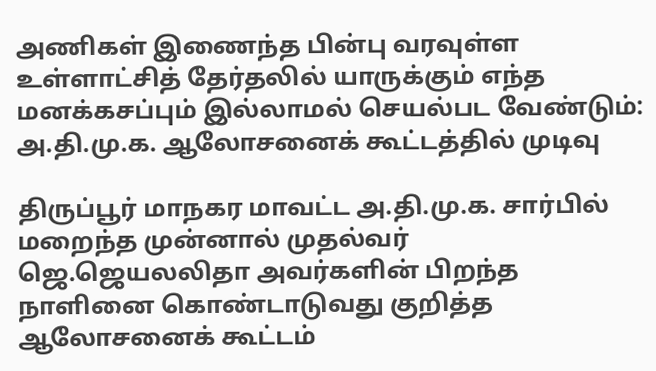அணிகள் இணைந்த பின்பு வரவுள்ள உள்ளாட்சித் தேர்தலில் யாருக்கும் எந்த மனக்கசப்பும் இல்லாமல் செயல்பட வேண்டும்: அ.தி.மு.க. ஆலோசனைக் கூட்டத்தில் முடிவு

திருப்பூர் மாநகர மாவட்ட அ.தி.மு.க. சார்பில் மறைந்த முன்னால் முதல்வர் ஜெ.ஜெயலலிதா அவர்களின் பிறந்த நாளினை கொண்டாடுவது குறித்த ஆலோசனைக் கூட்டம்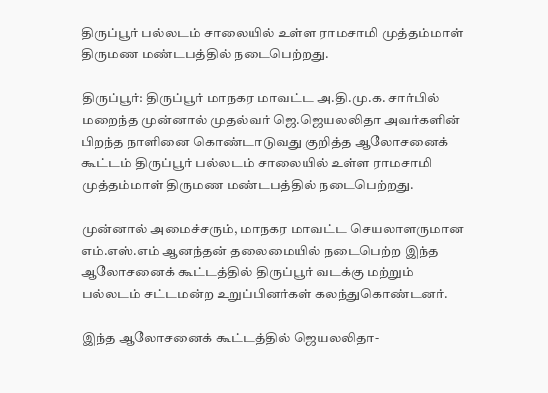திருப்பூர் பல்லடம் சாலையில் உள்ள ராமசாமி முத்தம்மாள் திருமண மண்டபத்தில் நடைபெற்றது.

திருப்பூர்: திருப்பூர் மாநகர மாவட்ட அ.தி.மு.க. சார்பில் மறைந்த முன்னால் முதல்வர் ஜெ.ஜெயலலிதா அவர்களின் பிறந்த நாளினை கொண்டாடுவது குறித்த ஆலோசனைக் கூட்டம் திருப்பூர் பல்லடம் சாலையில் உள்ள ராமசாமி முத்தம்மாள் திருமண மண்டபத்தில் நடைபெற்றது.

முன்னால் அமைச்சரும், மாநகர மாவட்ட செயலாளருமான எம்.எஸ்.எம் ஆனந்தன் தலைமையில் நடைபெற்ற இந்த ஆலோசனைக் கூட்டத்தில் திருப்பூர் வடக்கு மற்றும் பல்லடம் சட்டமன்ற உறுப்பினர்கள் கலந்துகொண்டனர்.

இந்த ஆலோசனைக் கூட்டத்தில் ஜெயலலிதா-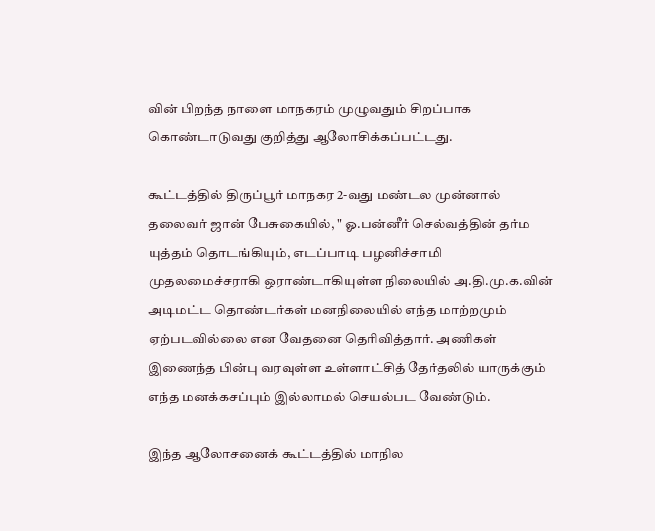வின் பிறந்த நாளை மாநகரம் முழுவதும் சிறப்பாக கொண்டாடுவது குறித்து ஆலோசிக்கப்பட்டது.

கூட்டத்தில் திருப்பூர் மாநகர 2-வது மண்டல முன்னால் தலைவர் ஜான் பேசுகையில், " ஓ.பன்னீர் செல்வத்தின் தர்ம யுத்தம் தொடங்கியும், எடப்பாடி பழனிச்சாமி முதலமைச்சராகி ஒராண்டாகியுள்ள நிலையில் அ.தி.மு.க.வின் அடிமட்ட தொண்டர்கள் மனநிலையில் எந்த மாற்றமும் ஏற்படவில்லை என வேதனை தெரிவித்தார். அணிகள் இணைந்த பின்பு வரவுள்ள உள்ளாட்சித் தேர்தலில் யாருக்கும் எந்த மனக்கசப்பும் இல்லாமல் செயல்பட வேண்டும்.

இந்த ஆலோசனைக் கூட்டத்தில் மாநில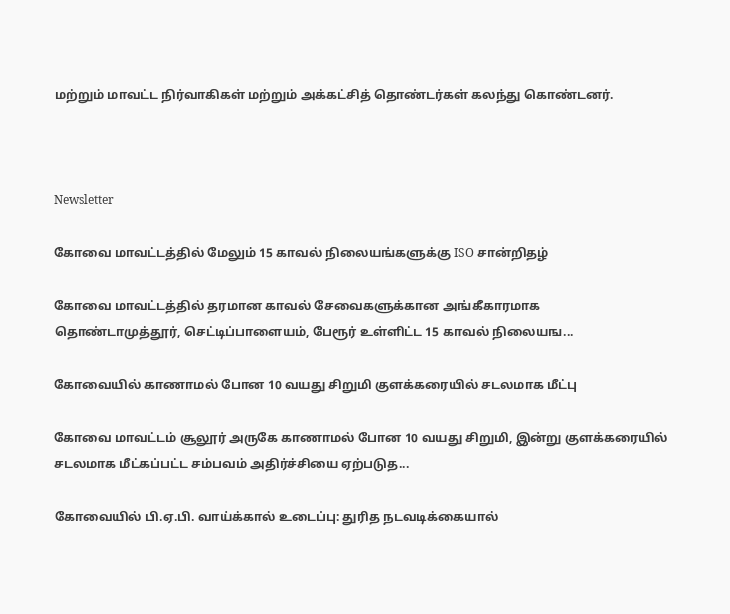மற்றும் மாவட்ட நிர்வாகிகள் மற்றும் அக்கட்சித் தொண்டர்கள் கலந்து கொண்டனர்.



Newsletter

கோவை மாவட்டத்தில் மேலும் 15 காவல் நிலையங்களுக்கு ISO சான்றிதழ்

கோவை மாவட்டத்தில் தரமான காவல் சேவைகளுக்கான அங்கீகாரமாக தொண்டாமுத்தூர், செட்டிப்பாளையம், பேரூர் உள்ளிட்ட 15 காவல் நிலையங...

கோவையில் காணாமல் போன 10 வயது சிறுமி குளக்கரையில் சடலமாக மீட்பு

கோவை மாவட்டம் சூலூர் அருகே காணாமல் போன 10 வயது சிறுமி, இன்று குளக்கரையில் சடலமாக மீட்கப்பட்ட சம்பவம் அதிர்ச்சியை ஏற்படுத...

கோவையில் பி.ஏ.பி. வாய்க்கால் உடைப்பு: துரித நடவடிக்கையால்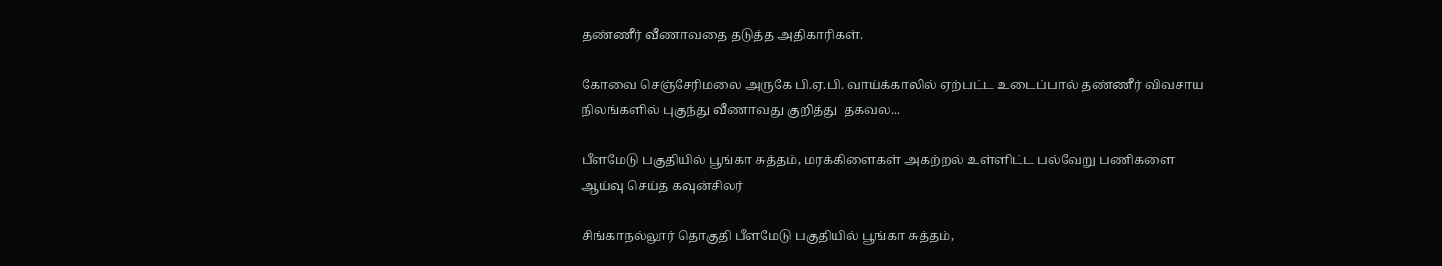தண்ணீர் வீணாவதை தடுத்த அதிகாரிகள்.

கோவை செஞ்சேரிமலை அருகே பி.ஏ.பி. வாய்க்காலில் ஏற்பட்ட உடைப்பால் தண்ணீர் விவசாய நிலங்களில் புகுந்து வீணாவது குறித்து  தகவல...

பீளமேடு பகுதியில் பூங்கா சுத்தம், மரக்கிளைகள் அகற்றல் உள்ளிட்ட பல்வேறு பணிகளை ஆய்வு செய்த கவுன்சிலர்

சிங்காநல்லூர் தொகுதி பீளமேடு பகுதியில் பூங்கா சுத்தம்,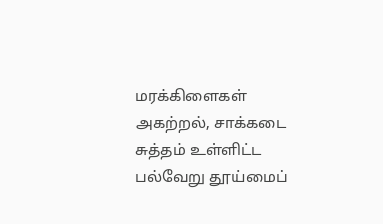மரக்கிளைகள் அகற்றல், சாக்கடை சுத்தம் உள்ளிட்ட பல்வேறு தூய்மைப்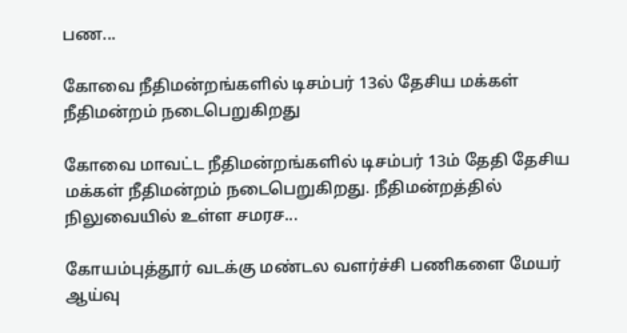பண...

கோவை நீதிமன்றங்களில் டிசம்பர் 13ல் தேசிய மக்கள் நீதிமன்றம் நடைபெறுகிறது

கோவை மாவட்ட நீதிமன்றங்களில் டிசம்பர் 13ம் தேதி தேசிய மக்கள் நீதிமன்றம் நடைபெறுகிறது. நீதிமன்றத்தில் நிலுவையில் உள்ள சமரச...

கோயம்புத்தூர் வடக்கு மண்டல வளர்ச்சி பணிகளை மேயர் ஆய்வு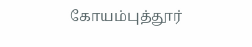கோயம்புத்தூர்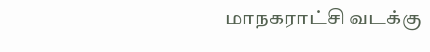மாநகராட்சி வடக்கு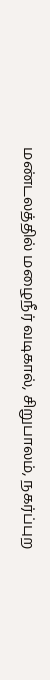மண்டலத்தில் மழைநீர் வடிகால், சிறுபாலம், நகர்ப்புற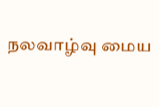நலவாழ்வு மைய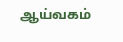ஆய்வகம்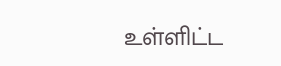உள்ளிட்ட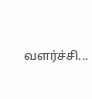வளர்ச்சி...